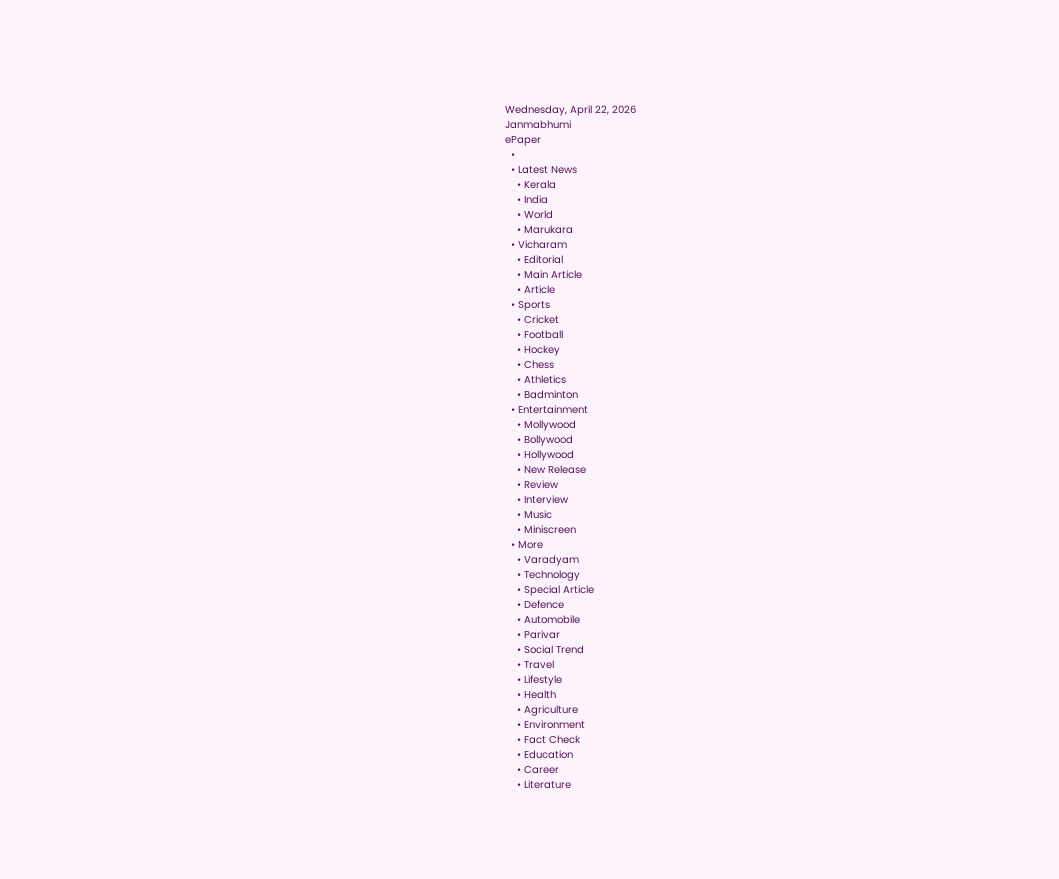Wednesday, April 22, 2026
Janmabhumi
ePaper
  •
  • Latest News
    • Kerala
    • India
    • World
    • Marukara
  • Vicharam
    • Editorial
    • Main Article
    • Article
  • Sports
    • Cricket
    • Football
    • Hockey
    • Chess
    • Athletics
    • Badminton
  • Entertainment
    • Mollywood
    • Bollywood
    • Hollywood
    • New Release
    • Review
    • Interview
    • Music
    • Miniscreen
  • More
    • Varadyam
    • Technology
    • Special Article
    • Defence
    • Automobile
    • Parivar
    • Social Trend
    • Travel
    • Lifestyle
    • Health
    • Agriculture
    • Environment
    • Fact Check
    • Education
    • Career
    • Literature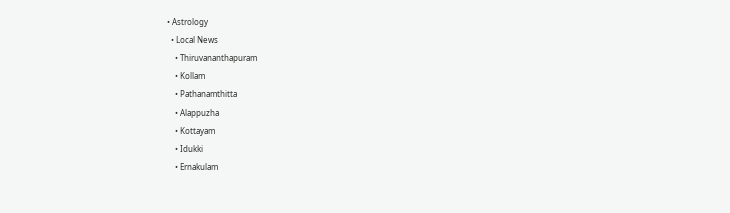• Astrology
  • Local News
    • Thiruvananthapuram
    • Kollam
    • Pathanamthitta
    • Alappuzha
    • Kottayam
    • Idukki
    • Ernakulam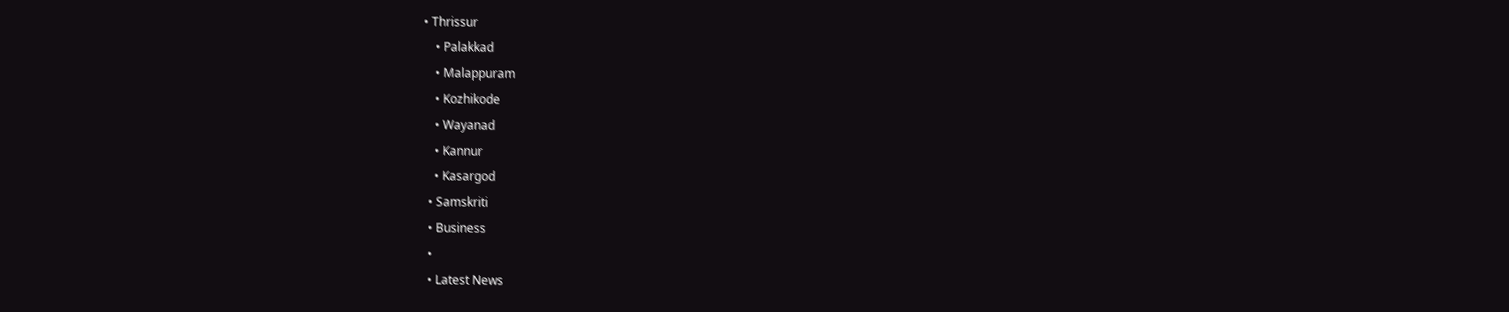• Thrissur
    • Palakkad
    • Malappuram
    • Kozhikode
    • Wayanad
    • Kannur
    • Kasargod
  • Samskriti
  • Business
  •
  • Latest News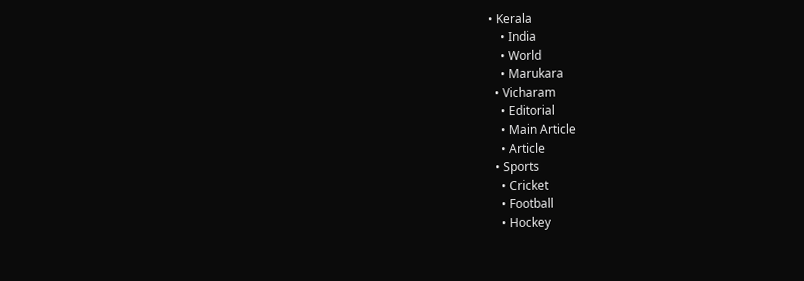• Kerala
    • India
    • World
    • Marukara
  • Vicharam
    • Editorial
    • Main Article
    • Article
  • Sports
    • Cricket
    • Football
    • Hockey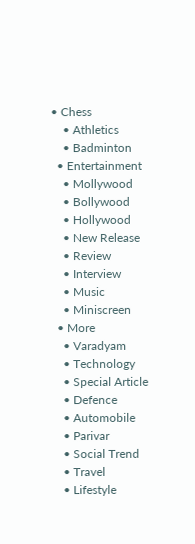• Chess
    • Athletics
    • Badminton
  • Entertainment
    • Mollywood
    • Bollywood
    • Hollywood
    • New Release
    • Review
    • Interview
    • Music
    • Miniscreen
  • More
    • Varadyam
    • Technology
    • Special Article
    • Defence
    • Automobile
    • Parivar
    • Social Trend
    • Travel
    • Lifestyle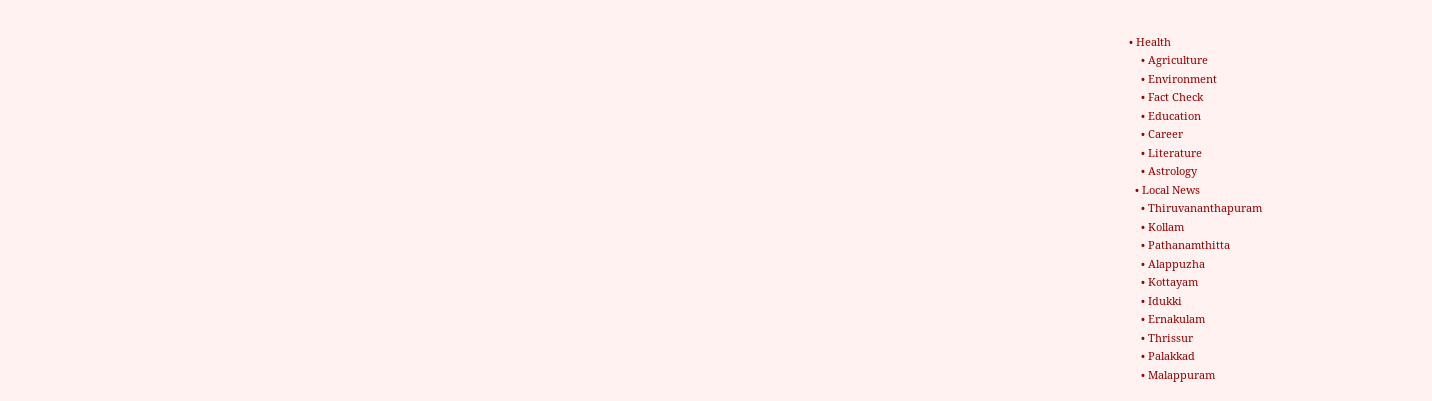• Health
    • Agriculture
    • Environment
    • Fact Check
    • Education
    • Career
    • Literature
    • Astrology
  • Local News
    • Thiruvananthapuram
    • Kollam
    • Pathanamthitta
    • Alappuzha
    • Kottayam
    • Idukki
    • Ernakulam
    • Thrissur
    • Palakkad
    • Malappuram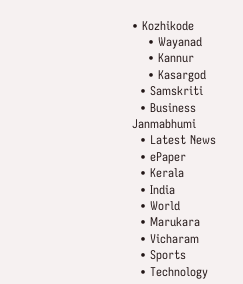• Kozhikode
    • Wayanad
    • Kannur
    • Kasargod
  • Samskriti
  • Business
Janmabhumi
  • Latest News
  • ePaper
  • Kerala
  • India
  • World
  • Marukara
  • Vicharam
  • Sports
  • Technology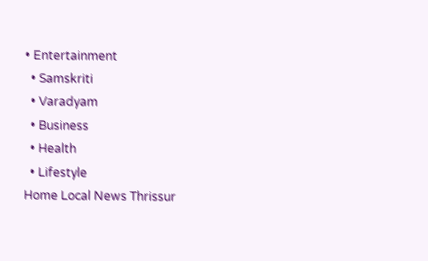• Entertainment
  • Samskriti
  • Varadyam
  • Business
  • Health
  • Lifestyle
Home Local News Thrissur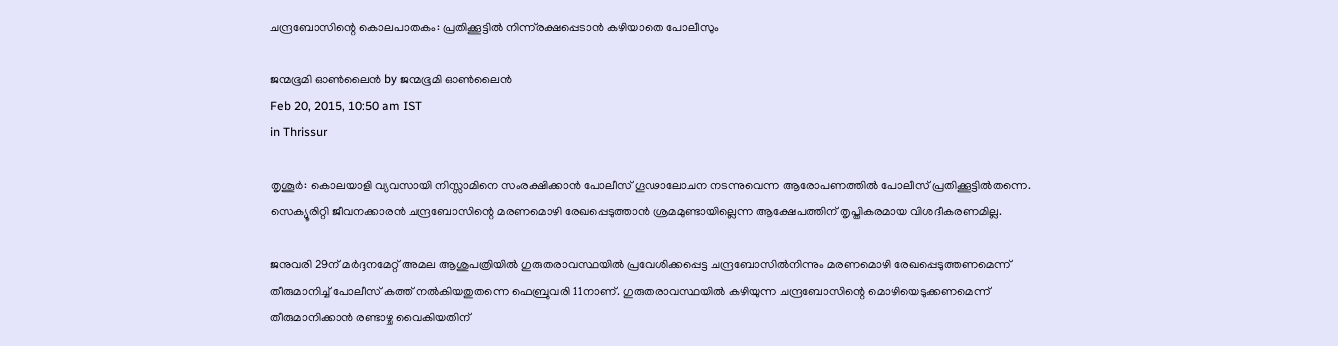ചന്ദ്രബോസിന്റെ കൊലപാതകം: പ്രതിക്കൂട്ടില്‍ നിന്ന്‌രക്ഷപ്പെടാന്‍ കഴിയാതെ പോലീസും

ജന്മഭൂമി ഓണ്‍ലൈന്‍ by ജന്മഭൂമി ഓണ്‍ലൈന്‍
Feb 20, 2015, 10:50 am IST
in Thrissur

തൃശൂര്‍: കൊലയാളി വ്യവസായി നിസ്സാമിനെ സംരക്ഷിക്കാന്‍ പോലീസ് ഗൂഢാലോചന നടന്നുവെന്ന ആരോപണത്തില്‍ പോലീസ് പ്രതിക്കൂട്ടില്‍തന്നെ. സെക്യൂരിറ്റി ജീവനക്കാരന്‍ ചന്ദ്രബോസിന്റെ മരണമൊഴി രേഖപ്പെടുത്താന്‍ ശ്രമമുണ്ടായില്ലെന്ന ആക്ഷേപത്തിന് തൃപ്തികരമായ വിശദീകരണമില്ല.

ജനുവരി 29ന് മര്‍ദ്ദനമേറ്റ് അമല ആശുപത്രിയില്‍ ഗുരുതരാവസ്ഥയില്‍ പ്രവേശിക്കപ്പെട്ട ചന്ദ്രബോസില്‍നിന്നും മരണമൊഴി രേഖപ്പെടുത്തണമെന്ന് തീരുമാനിച്ച് പോലീസ് കത്ത് നല്‍കിയതുതന്നെ ഫെബ്രുവരി 11നാണ്. ഗുരുതരാവസ്ഥയില്‍ കഴിയുന്ന ചന്ദ്രബോസിന്റെ മൊഴിയെടുക്കണമെന്ന് തീരുമാനിക്കാന്‍ രണ്ടാഴ്ച വൈകിയതിന്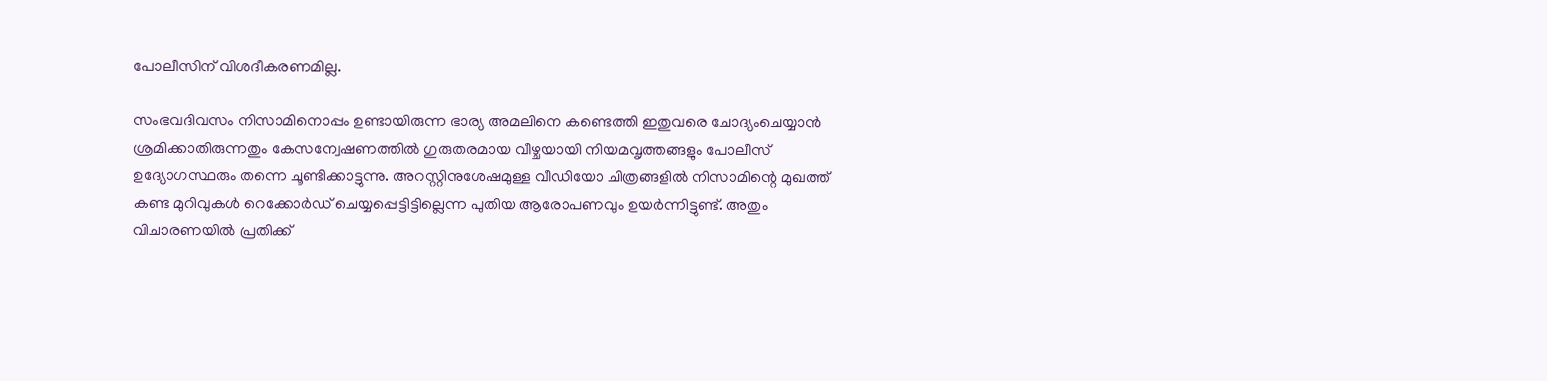പോലീസിന് വിശദീകരണമില്ല.

സംഭവദിവസം നിസാമിനൊപ്പം ഉണ്ടായിരുന്ന ഭാര്യ അമലിനെ കണ്ടെത്തി ഇതുവരെ ചോദ്യംചെയ്യാന്‍ ശ്രമിക്കാതിരുന്നതും കേസന്വേഷണത്തില്‍ ഗുരുതരമായ വീഴ്ചയായി നിയമവൃത്തങ്ങളും പോലീസ് ഉദ്യോഗസ്ഥരും തന്നെ ചൂണ്ടിക്കാട്ടുന്നു. അറസ്റ്റിനുശേഷമുള്ള വീഡിയോ ചിത്രങ്ങളില്‍ നിസാമിന്റെ മുഖത്ത് കണ്ട മുറിവുകള്‍ റെക്കോര്‍ഡ് ചെയ്യപ്പെട്ടിട്ടില്ലെന്ന പുതിയ ആരോപണവും ഉയര്‍ന്നിട്ടുണ്ട്. അതും വിചാരണയില്‍ പ്രതിക്ക്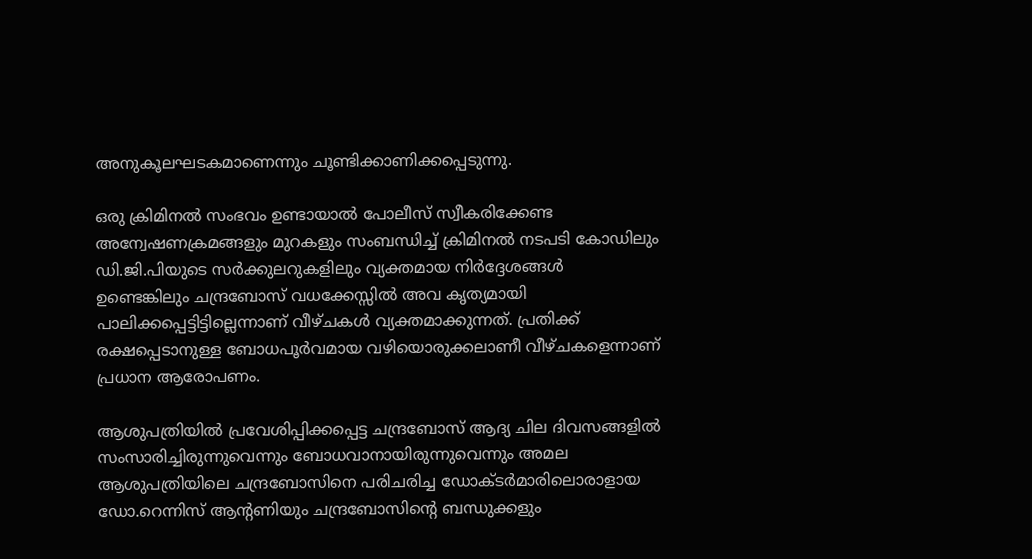അനുകൂലഘടകമാണെന്നും ചൂണ്ടിക്കാണിക്കപ്പെടുന്നു.

ഒരു ക്രിമിനല്‍ സംഭവം ഉണ്ടായാല്‍ പോലീസ് സ്വീകരിക്കേണ്ട അന്വേഷണക്രമങ്ങളും മുറകളും സംബന്ധിച്ച് ക്രിമിനല്‍ നടപടി കോഡിലും ഡി.ജി.പിയുടെ സര്‍ക്കുലറുകളിലും വ്യക്തമായ നിര്‍ദ്ദേശങ്ങള്‍ ഉണ്ടെങ്കിലും ചന്ദ്രബോസ് വധക്കേസ്സില്‍ അവ കൃത്യമായി പാലിക്കപ്പെട്ടിട്ടില്ലെന്നാണ് വീഴ്ചകള്‍ വ്യക്തമാക്കുന്നത്. പ്രതിക്ക് രക്ഷപ്പെടാനുള്ള ബോധപൂര്‍വമായ വഴിയൊരുക്കലാണീ വീഴ്ചകളെന്നാണ് പ്രധാന ആരോപണം.

ആശുപത്രിയില്‍ പ്രവേശിപ്പിക്കപ്പെട്ട ചന്ദ്രബോസ് ആദ്യ ചില ദിവസങ്ങളില്‍ സംസാരിച്ചിരുന്നുവെന്നും ബോധവാനായിരുന്നുവെന്നും അമല ആശുപത്രിയിലെ ചന്ദ്രബോസിനെ പരിചരിച്ച ഡോക്ടര്‍മാരിലൊരാളായ ഡോ.റെന്നിസ് ആന്റണിയും ചന്ദ്രബോസിന്റെ ബന്ധുക്കളും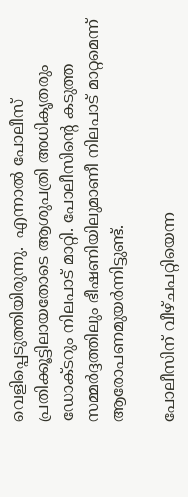വെളിപ്പെടുത്തിയിരുന്നു.  എന്നാല്‍ പോലീസ് പ്രതിക്കൂട്ടിലായതോടെ ആശുപത്രി അധികൃതരും ഡോക്ടറും നിലപാട് മാറ്റി. പോലീസിന്റെ കടുത്ത സമ്മര്‍ദ്ദത്തിലും ഭീഷണിയിലുമാണീ നിലപാട് മാറ്റമെന്ന് ആരോപണമുയര്‍ന്നിട്ടുണ്ട്.

പോലീസിന് വീഴ്ചപറ്റിയെന്ന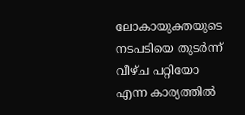ലോകായുക്തയുടെ നടപടിയെ തുടര്‍ന്ന് വീഴ്ച പറ്റിയോ എന്ന കാര്യത്തില്‍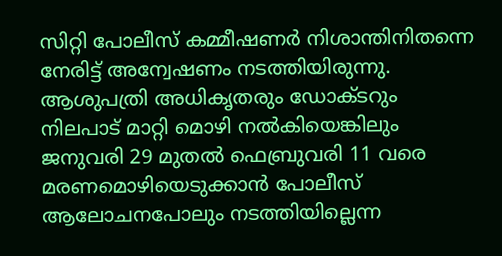സിറ്റി പോലീസ് കമ്മീഷണര്‍ നിശാന്തിനിതന്നെ നേരിട്ട് അന്വേഷണം നടത്തിയിരുന്നു. ആശുപത്രി അധികൃതരും ഡോക്ടറും നിലപാട് മാറ്റി മൊഴി നല്‍കിയെങ്കിലും ജനുവരി 29 മുതല്‍ ഫെബ്രുവരി 11 വരെ മരണമൊഴിയെടുക്കാന്‍ പോലീസ് ആലോചനപോലും നടത്തിയില്ലെന്ന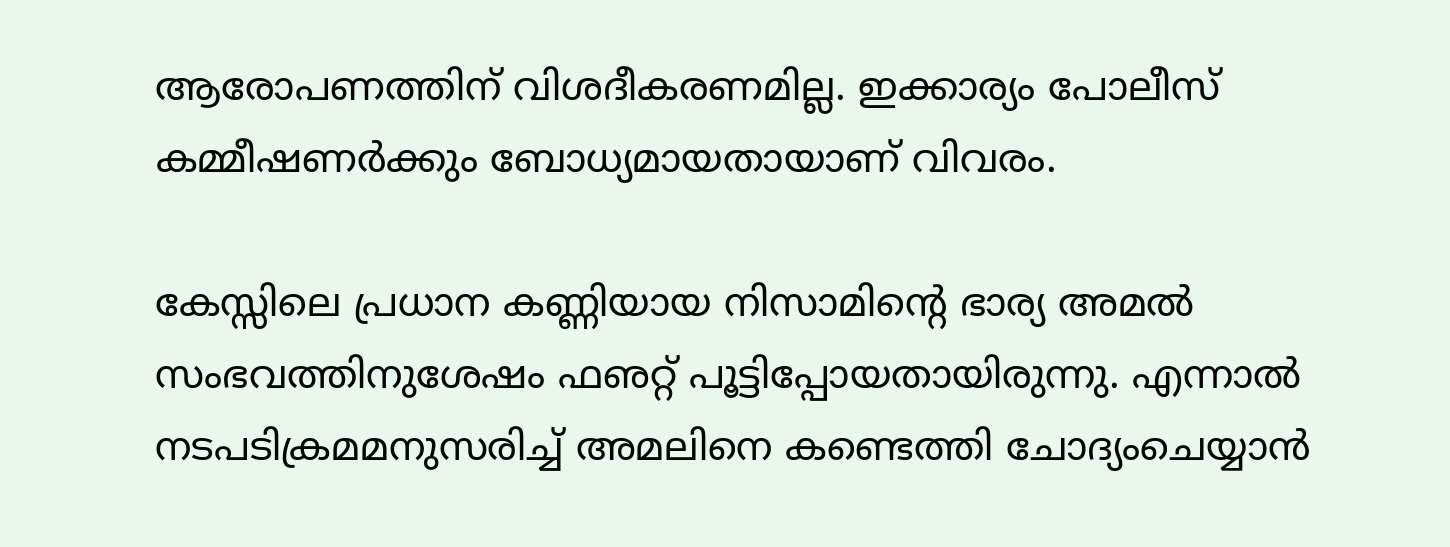ആരോപണത്തിന് വിശദീകരണമില്ല. ഇക്കാര്യം പോലീസ് കമ്മീഷണര്‍ക്കും ബോധ്യമായതായാണ് വിവരം.

കേസ്സിലെ പ്രധാന കണ്ണിയായ നിസാമിന്റെ ഭാര്യ അമല്‍ സംഭവത്തിനുശേഷം ഫഌറ്റ് പൂട്ടിപ്പോയതായിരുന്നു. എന്നാല്‍ നടപടിക്രമമനുസരിച്ച് അമലിനെ കണ്ടെത്തി ചോദ്യംചെയ്യാന്‍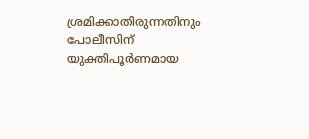ശ്രമിക്കാതിരുന്നതിനും പോലീസിന് യുക്തിപൂര്‍ണമായ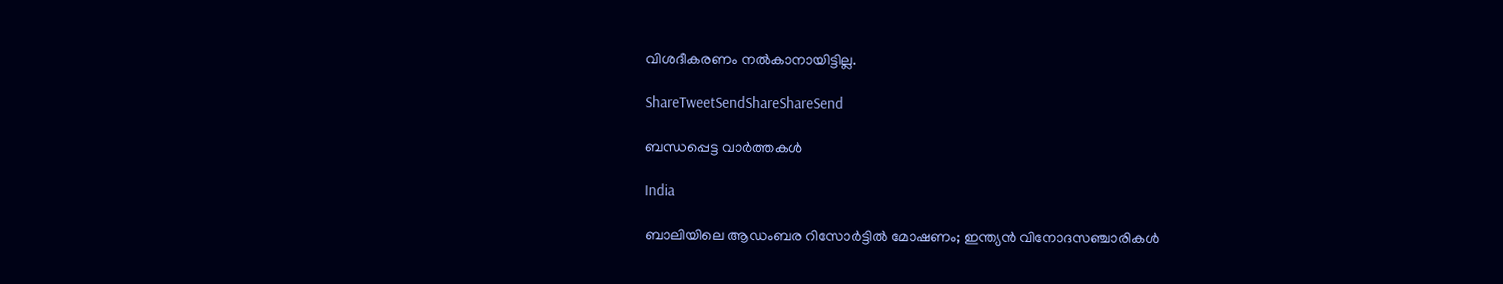വിശദീകരണം നല്‍കാനായിട്ടില്ല.

ShareTweetSendShareShareSend

ബന്ധപ്പെട്ട വാര്‍ത്തകള്‍

India

ബാലിയിലെ ആഡംബര റിസോർട്ടിൽ മോഷണം; ഇന്ത്യൻ വിനോദസഞ്ചാരികൾ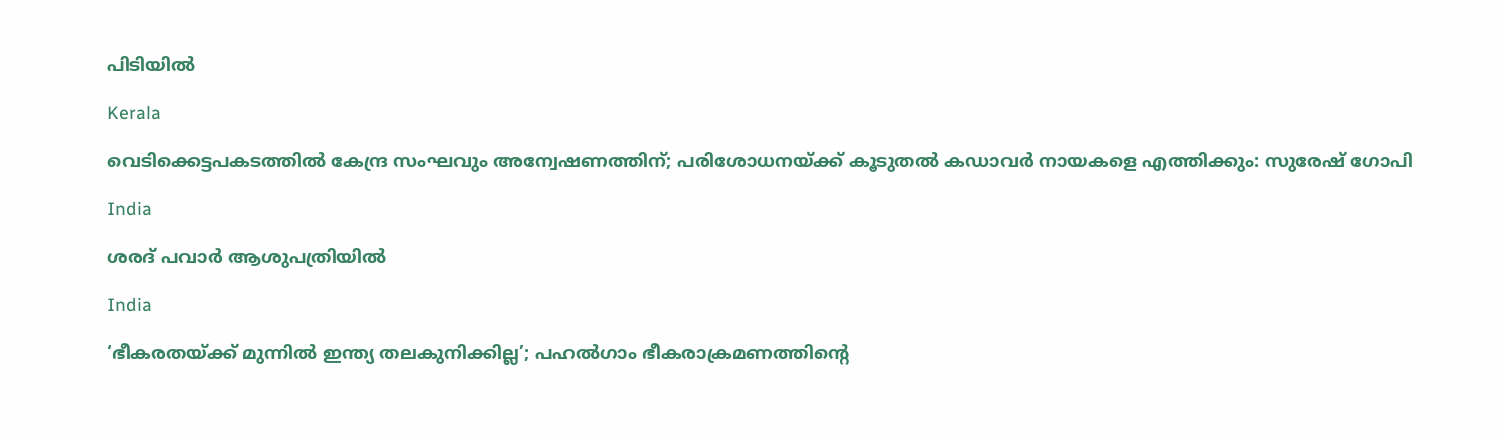പിടിയിൽ

Kerala

വെടിക്കെട്ടപകടത്തിൽ കേന്ദ്ര സംഘവും അന്വേഷണത്തിന്; പരിശോധനയ്‌ക്ക് കൂടുതൽ കഡാവർ നായകളെ എത്തിക്കും: സുരേഷ് ഗോപി

India

ശരദ് പവാർ ആശുപത്രിയിൽ

India

‘ഭീകരതയ്‌ക്ക് മുന്നിൽ ഇന്ത്യ തലകുനിക്കില്ല’; പഹൽഗാം ഭീകരാക്രമണത്തിന്റെ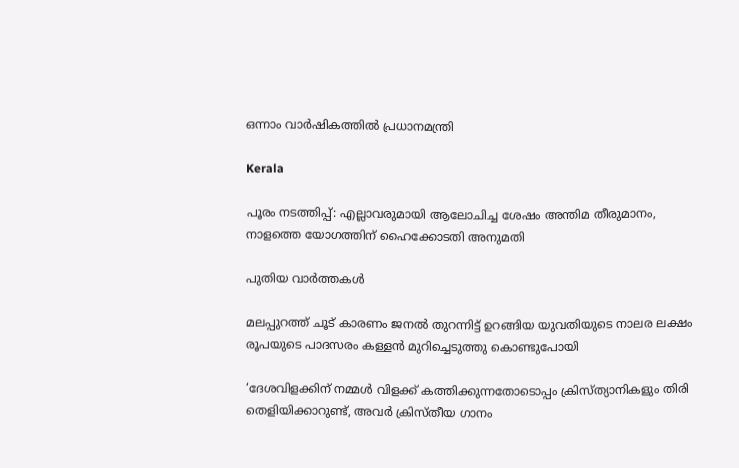ഒന്നാം വാർഷികത്തിൽ പ്രധാനമന്ത്രി

Kerala

പൂരം നടത്തിപ്പ്: എല്ലാവരുമായി ആലോചിച്ച ശേഷം അന്തിമ തീരുമാനം, നാളത്തെ യോഗത്തിന് ഹൈക്കോടതി അനുമതി

പുതിയ വാര്‍ത്തകള്‍

മലപ്പുറത്ത് ചൂട് കാരണം ജനൽ തുറന്നിട്ട് ഉറങ്ങിയ യുവതിയുടെ നാലര ലക്ഷം രൂപയുടെ പാദസരം കള്ളൻ മുറിച്ചെടുത്തു കൊണ്ടുപോയി

‘ദേശവിളക്കിന് നമ്മൾ വിളക്ക് കത്തിക്കുന്നതോടൊപ്പം ക്രിസ്ത്യാനികളും തിരി തെളിയിക്കാറുണ്ട്, അവർ ക്രിസ്തീയ ഗാനം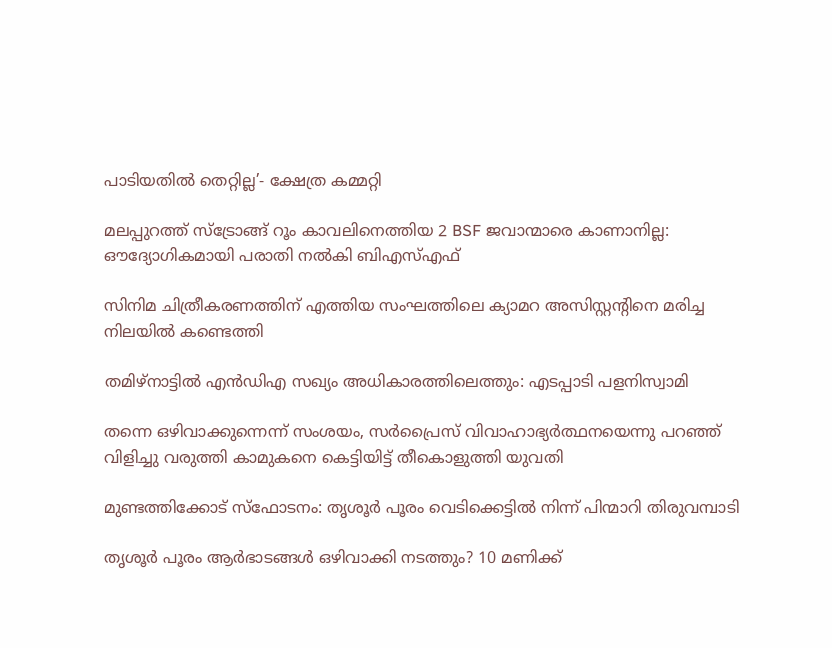പാടിയതിൽ തെറ്റില്ല’- ക്ഷേത്ര കമ്മറ്റി

മലപ്പുറത്ത് സ്ട്രോങ്ങ് റൂം കാവലിനെത്തിയ 2 BSF ജവാന്മാരെ കാണാനില്ല: ഔദ്യോഗികമായി പരാതി നൽകി ബിഎസ്എഫ്

സിനിമ ചിത്രീകരണത്തിന് എത്തിയ സംഘത്തിലെ ക്യാമറ അസിസ്റ്റന്റിനെ മരിച്ച നിലയില്‍ കണ്ടെത്തി

തമിഴ്‌നാട്ടില്‍ എന്‍ഡിഎ സഖ്യം അധികാരത്തിലെത്തും: എടപ്പാടി പളനിസ്വാമി

തന്നെ ഒഴിവാക്കുന്നെന്ന് സംശയം, സർപ്രൈസ് വിവാഹാഭ്യർത്ഥനയെന്നു പറഞ്ഞ് വിളിച്ചു വരുത്തി കാമുകനെ കെട്ടിയിട്ട് തീകൊളുത്തി യുവതി

മുണ്ടത്തിക്കോട് സ്ഫോടനം: തൃശൂർ പൂരം വെടിക്കെട്ടിൽ നിന്ന് പിന്മാറി തിരുവമ്പാടി

തൃശൂര്‍ പൂരം ആര്‍ഭാടങ്ങള്‍ ഒഴിവാക്കി നടത്തും? 10 മണിക്ക്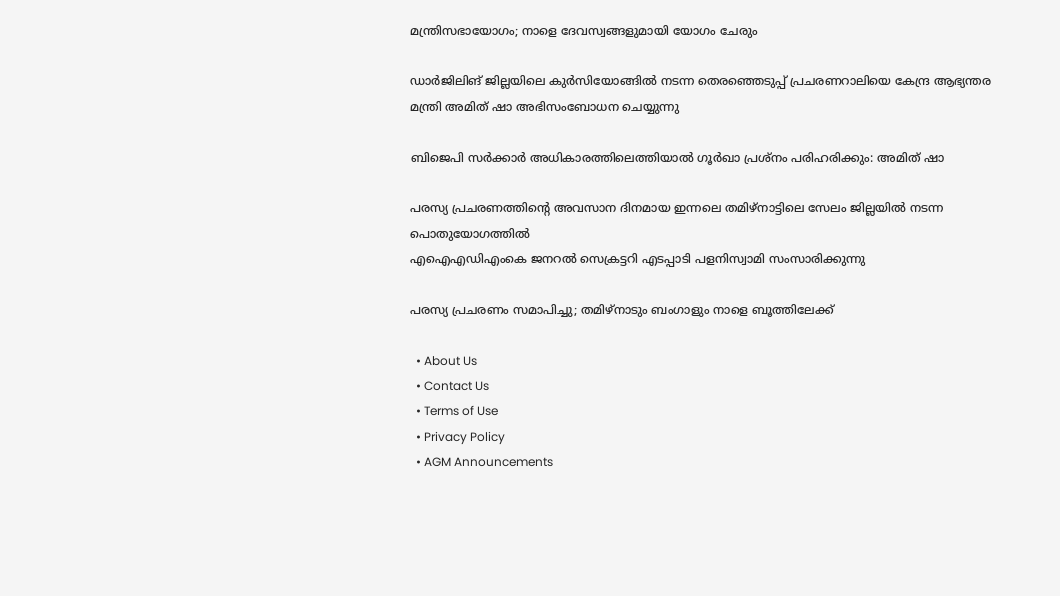മന്ത്രിസഭായോഗം; നാളെ ദേവസ്വങ്ങളുമായി യോഗം ചേരും

ഡാര്‍ജിലിങ് ജില്ലയിലെ കുര്‍സിയോങ്ങില്‍ നടന്ന തെരഞ്ഞെടുപ്പ് പ്രചരണറാലിയെ കേന്ദ്ര ആഭ്യന്തര മന്ത്രി അമിത് ഷാ അഭിസംബോധന ചെയ്യുന്നു

ബിജെപി സര്‍ക്കാര്‍ അധികാരത്തിലെത്തിയാല്‍ ഗൂര്‍ഖാ പ്രശ്‌നം പരിഹരിക്കും: അമിത് ഷാ

പരസ്യ പ്രചരണത്തിന്റെ അവസാന ദിനമായ ഇന്നലെ തമിഴ്‌നാട്ടിലെ സേലം ജില്ലയില്‍ നടന്ന പൊതുയോഗത്തില്‍
എഐഎഡിഎംകെ ജനറല്‍ സെക്രട്ടറി എടപ്പാടി പളനിസ്വാമി സംസാരിക്കുന്നു

പരസ്യ പ്രചരണം സമാപിച്ചു; തമിഴ്‌നാടും ബംഗാളും നാളെ ബൂത്തിലേക്ക്

  • About Us
  • Contact Us
  • Terms of Use
  • Privacy Policy
  • AGM Announcements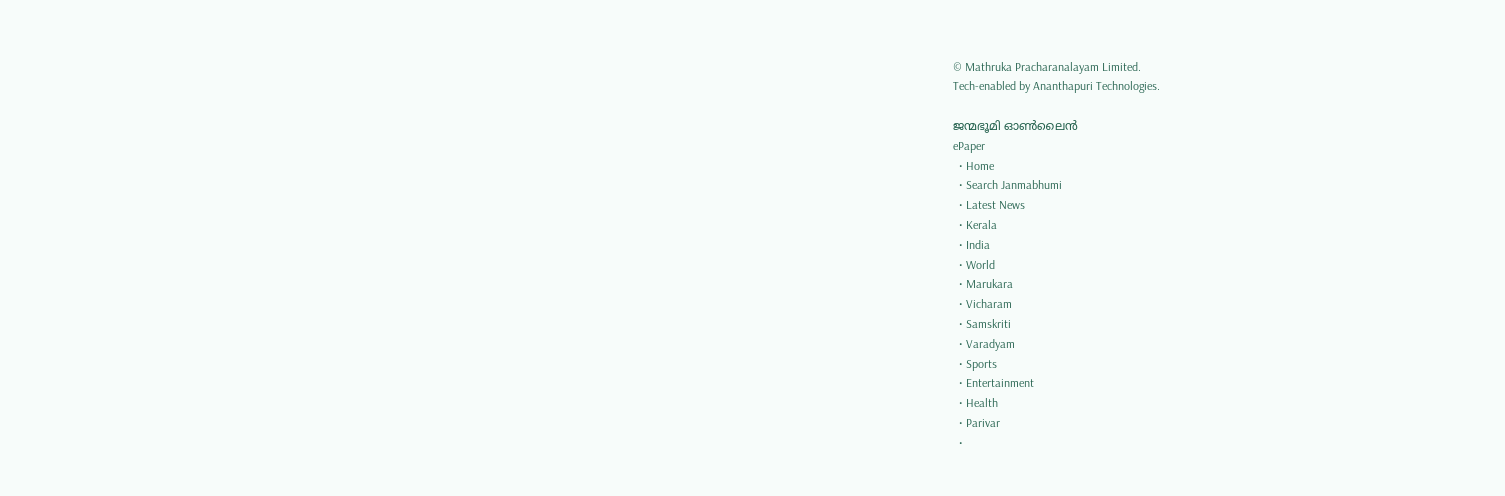© Mathruka Pracharanalayam Limited.
Tech-enabled by Ananthapuri Technologies.

ജന്മഭൂമി ഓണ്‍ലൈന്‍
ePaper
  • Home
  • Search Janmabhumi
  • Latest News
  • Kerala
  • India
  • World
  • Marukara
  • Vicharam
  • Samskriti
  • Varadyam
  • Sports
  • Entertainment
  • Health
  • Parivar
  •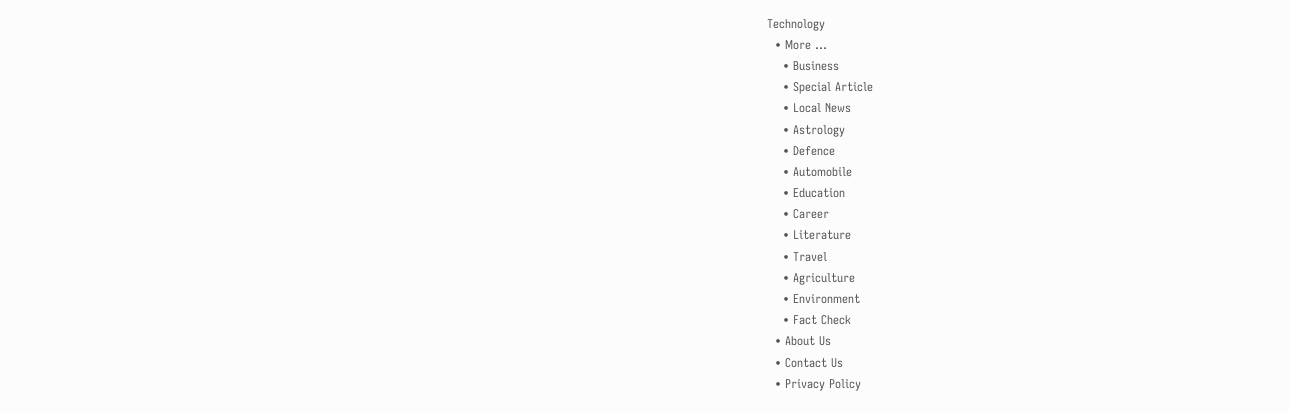Technology
  • More …
    • Business
    • Special Article
    • Local News
    • Astrology
    • Defence
    • Automobile
    • Education
    • Career
    • Literature
    • Travel
    • Agriculture
    • Environment
    • Fact Check
  • About Us
  • Contact Us
  • Privacy Policy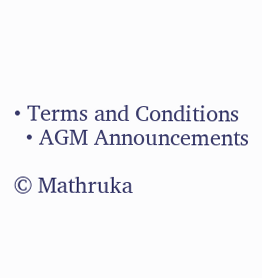• Terms and Conditions
  • AGM Announcements

© Mathruka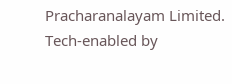Pracharanalayam Limited.
Tech-enabled by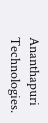Ananthapuri Technologies.